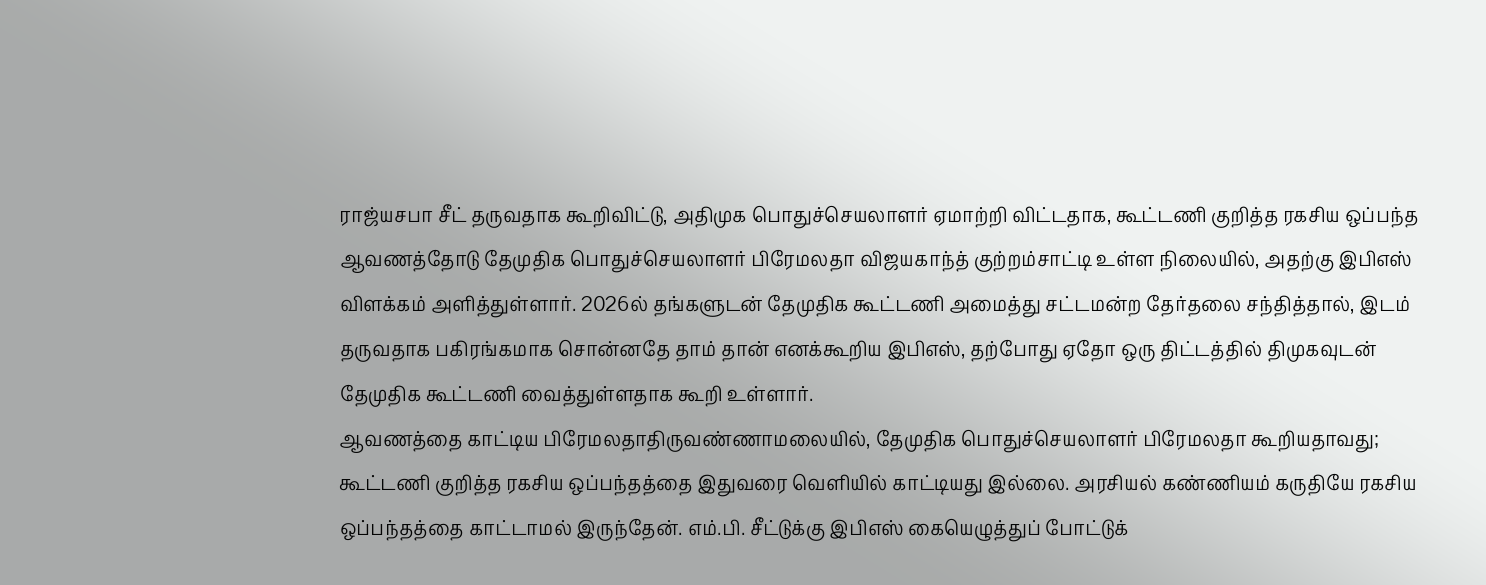ராஜ்யசபா சீட் தருவதாக கூறிவிட்டு, அதிமுக பொதுச்செயலாளர் ஏமாற்றி விட்டதாக, கூட்டணி குறித்த ரகசிய ஒப்பந்த ஆவணத்தோடு தேமுதிக பொதுச்செயலாளர் பிரேமலதா விஜயகாந்த் குற்றம்சாட்டி உள்ள நிலையில், அதற்கு இபிஎஸ் விளக்கம் அளித்துள்ளார். 2026ல் தங்களுடன் தேமுதிக கூட்டணி அமைத்து சட்டமன்ற தேர்தலை சந்தித்தால், இடம் தருவதாக பகிரங்கமாக சொன்னதே தாம் தான் எனக்கூறிய இபிஎஸ், தற்போது ஏதோ ஒரு திட்டத்தில் திமுகவுடன் தேமுதிக கூட்டணி வைத்துள்ளதாக கூறி உள்ளார்.
ஆவணத்தை காட்டிய பிரேமலதாதிருவண்ணாமலையில், தேமுதிக பொதுச்செயலாளர் பிரேமலதா கூறியதாவது; கூட்டணி குறித்த ரகசிய ஒப்பந்தத்தை இதுவரை வெளியில் காட்டியது இல்லை. அரசியல் கண்ணியம் கருதியே ரகசிய ஒப்பந்தத்தை காட்டாமல் இருந்தேன். எம்.பி. சீட்டுக்கு இபிஎஸ் கையெழுத்துப் போட்டுக்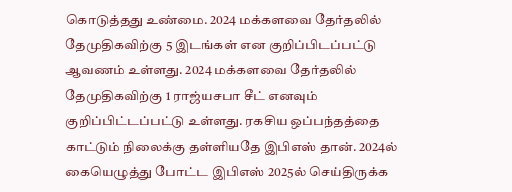கொடுத்தது உண்மை. 2024 மக்களவை தேர்தலில் தேமுதிகவிற்கு 5 இடங்கள் என குறிப்பிடப்பட்டு ஆவணம் உள்ளது. 2024 மக்களவை தேர்தலில் தேமுதிகவிற்கு 1 ராஜ்யசபா சீட் எனவும் குறிப்பிட்டப்பட்டு உள்ளது. ரகசிய ஒப்பந்தத்தை காட்டும் நிலைக்கு தள்ளியதே இபிஎஸ் தான். 2024ல் கையெழுத்து போட்ட இபிஎஸ் 2025ல் செய்திருக்க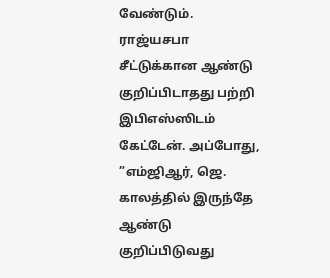வேண்டும். ராஜ்யசபா சீட்டுக்கான ஆண்டு குறிப்பிடாதது பற்றி இபிஎஸ்ஸிடம் கேட்டேன். அப்போது, ”எம்ஜிஆர், ஜெ. காலத்தில் இருந்தே ஆண்டு குறிப்பிடுவது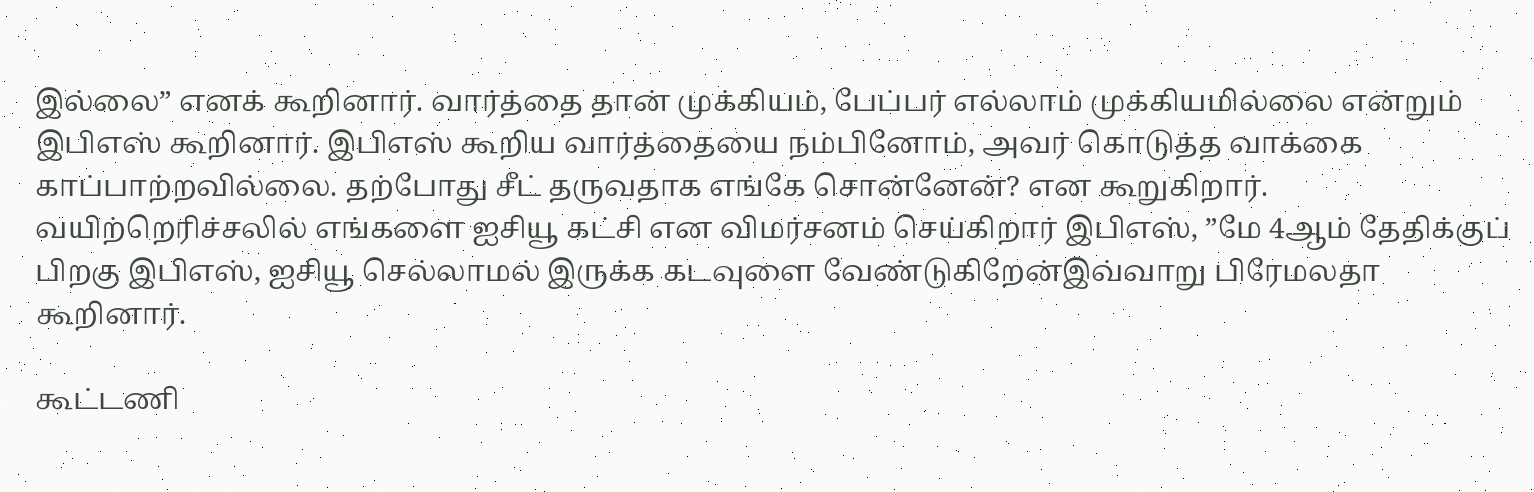இல்லை” எனக் கூறினார். வார்த்தை தான் முக்கியம், பேப்பர் எல்லாம் முக்கியமில்லை என்றும் இபிஎஸ் கூறினார். இபிஎஸ் கூறிய வார்த்தையை நம்பினோம், அவர் கொடுத்த வாக்கை காப்பாற்றவில்லை. தற்போது சீட் தருவதாக எங்கே சொன்னேன்? என கூறுகிறார். வயிற்றெரிச்சலில் எங்களை ஐசியூ கட்சி என விமர்சனம் செய்கிறார் இபிஎஸ், ”மே 4ஆம் தேதிக்குப் பிறகு இபிஎஸ், ஐசியூ செல்லாமல் இருக்க கடவுளை வேண்டுகிறேன்இவ்வாறு பிரேமலதா கூறினார்.

கூட்டணி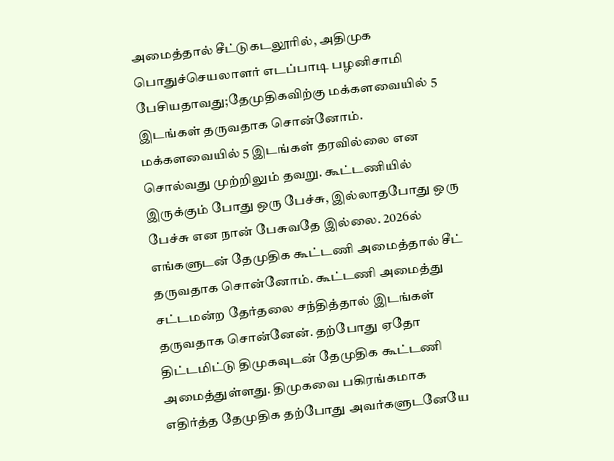அமைத்தால் சீட்டுகடலூரில், அதிமுக பொதுச்செயலாளர் எடப்பாடி பழனிசாமி பேசியதாவது;தேமுதிகவிற்கு மக்களவையில் 5 இடங்கள் தருவதாக சொன்னோம். மக்களவையில் 5 இடங்கள் தரவில்லை என சொல்வது முற்றிலும் தவறு. கூட்டணியில் இருக்கும் போது ஒரு பேச்சு, இல்லாதபோது ஒரு பேச்சு என நான் பேசுவதே இல்லை. 2026ல் எங்களுடன் தேமுதிக கூட்டணி அமைத்தால் சீட் தருவதாக சொன்னோம். கூட்டணி அமைத்து சட்டமன்ற தேர்தலை சந்தித்தால் இடங்கள் தருவதாக சொன்னேன். தற்போது ஏதோ திட்டமிட்டு திமுகவுடன் தேமுதிக கூட்டணி அமைத்துள்ளது. திமுகவை பகிரங்கமாக எதிர்த்த தேமுதிக தற்போது அவர்களுடனேயே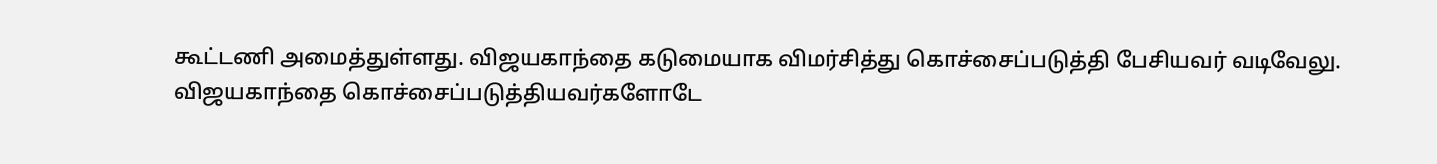கூட்டணி அமைத்துள்ளது. விஜயகாந்தை கடுமையாக விமர்சித்து கொச்சைப்படுத்தி பேசியவர் வடிவேலு. விஜயகாந்தை கொச்சைப்படுத்தியவர்களோடே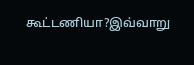கூட்டணியா?இவ்வாறு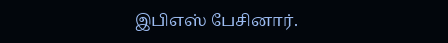இபிஎஸ் பேசினார்.